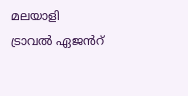മലയാളി ട്രാവൽ ഏജൻറ്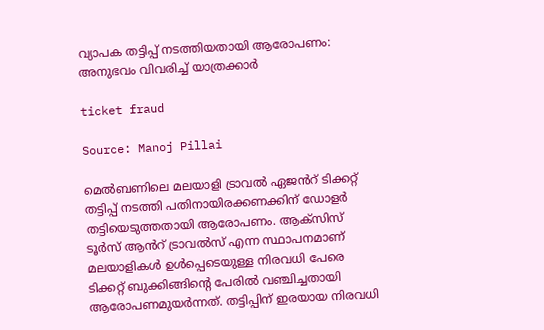വ്യാപക തട്ടിപ്പ് നടത്തിയതായി ആരോപണം: അനുഭവം വിവരിച്ച് യാത്രക്കാർ

ticket fraud

Source: Manoj Pillai

മെൽബണിലെ മലയാളി ട്രാവൽ ഏജൻറ് ടിക്കറ്റ് തട്ടിപ്പ് നടത്തി പതിനായിരക്കണക്കിന് ഡോളർ തട്ടിയെടുത്തതായി ആരോപണം. ആക്സിസ് ടൂർസ് ആൻറ് ട്രാവൽസ് എന്ന സ്ഥാപനമാണ് മലയാളികൾ ഉൾപ്പെടെയുള്ള നിരവധി പേരെ ടിക്കറ്റ് ബുക്കിങ്ങിന്റെ പേരിൽ വഞ്ചിച്ചതായി ആരോപണമുയർന്നത്. തട്ടിപ്പിന് ഇരയായ നിരവധി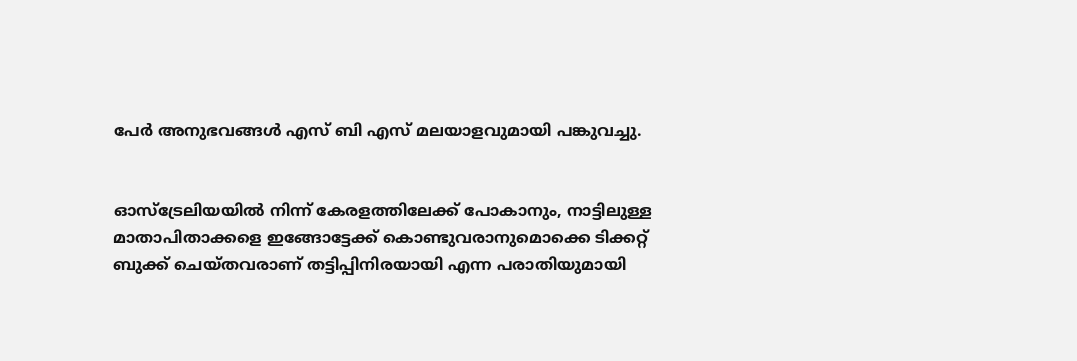പേർ അനുഭവങ്ങൾ എസ് ബി എസ് മലയാളവുമായി പങ്കുവച്ചു.


ഓസ്ട്രേലിയയിൽ നിന്ന് കേരളത്തിലേക്ക് പോകാനും, നാട്ടിലുള്ള മാതാപിതാക്കളെ ഇങ്ങോട്ടേക്ക് കൊണ്ടുവരാനുമൊക്കെ ടിക്കറ്റ് ബുക്ക് ചെയ്തവരാണ് തട്ടിപ്പിനിരയായി എന്ന പരാതിയുമായി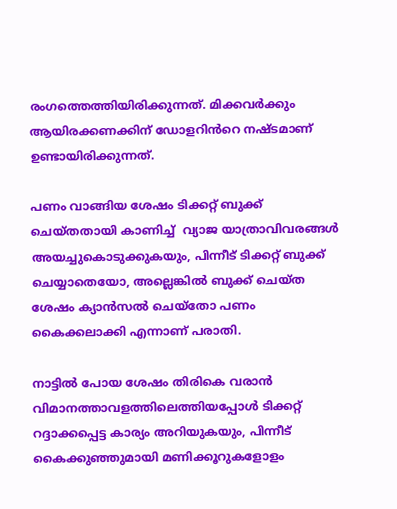രംഗത്തെത്തിയിരിക്കുന്നത്. മിക്കവർക്കും ആയിരക്കണക്കിന് ഡോളറിൻറെ നഷ്ടമാണ് ഉണ്ടായിരിക്കുന്നത്.

പണം വാങ്ങിയ ശേഷം ടിക്കറ്റ് ബുക്ക് ചെയ്തതായി കാണിച്ച്  വ്യാജ യാത്രാവിവരങ്ങൾ അയച്ചുകൊടുക്കുകയും, പിന്നീട് ടിക്കറ്റ് ബുക്ക് ചെയ്യാതെയോ, അല്ലെങ്കിൽ ബുക്ക് ചെയ്ത ശേഷം ക്യാൻസൽ ചെയ്തോ പണം കൈക്കലാക്കി എന്നാണ് പരാതി.

നാട്ടിൽ പോയ ശേഷം തിരികെ വരാൻ വിമാനത്താവളത്തിലെത്തിയപ്പോൾ ടിക്കറ്റ് റദ്ദാക്കപ്പെട്ട കാര്യം അറിയുകയും, പിന്നീട് കൈക്കുഞ്ഞുമായി മണിക്കൂറുകളോളം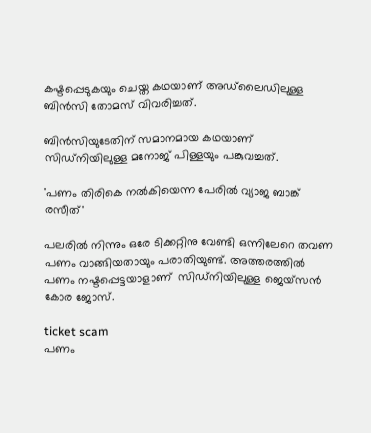കഷ്ടപ്പെടുകയും ചെയ്ത കഥയാണ് അഡ്‌ലൈഡിലുള്ള ബിൻസി തോമസ് വിവരിച്ചത്.

ബിൻസിയുടേതിന് സമാനമായ കഥയാണ് സിഡ്‌നിയിലുള്ള മനോജ് പിള്ളയും പങ്കുവച്ചത്.

'പണം തിരികെ നൽകിയെന്ന പേരിൽ വ്യാജ ബാങ്ക് രസീത്'

പലരിൽ നിന്നും ഒരേ ടിക്കറ്റിനു വേണ്ടി ഒന്നിലേറെ തവണ പണം വാങ്ങിയതായും പരാതിയുണ്ട്. അത്തരത്തിൽ പണം നഷ്ടപ്പെട്ടയാളാണ്  സിഡ്‌നിയിലുള്ള ജെയ്സൻ കോര ജോസ്.

ticket scam
പണം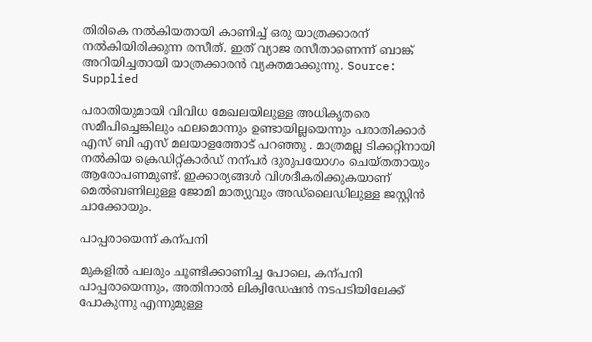തിരികെ നൽകിയതായി കാണിച്ച് ഒരു യാത്രക്കാരന് നൽകിയിരിക്കുന്ന രസീത്. ഇത് വ്യാജ രസീതാണെന്ന് ബാങ്ക് അറിയിച്ചതായി യാത്രക്കാരൻ വ്യക്തമാക്കുന്നു. Source: Supplied

പരാതിയുമായി വിവിധ മേഖലയിലുള്ള അധികൃതരെ സമീപിച്ചെങ്കിലും ഫലമൊന്നും ഉണ്ടായില്ലയെന്നും പരാതിക്കാർ എസ് ബി എസ് മലയാളത്തോട് പറഞ്ഞു . മാത്രമല്ല ടിക്കറ്റിനായി നൽകിയ ക്രെഡിറ്റ്കാർഡ് നന്പർ ദുരുപയോഗം ചെയ്തതായും ആരോപണമുണ്ട്. ഇക്കാര്യങ്ങൾ വിശദീകരിക്കുകയാണ് മെൽബണിലുള്ള ജോമി മാത്യുവും അഡ്‌ലൈഡിലുള്ള ജസ്റ്റിൻ ചാക്കോയും.

പാപ്പരായെന്ന് കന്പനി

മുകളിൽ പലരും ചൂണ്ടിക്കാണിച്ച പോലെ, കന്പനി പാപ്പരായെന്നും, അതിനാൽ ലിക്വിഡേഷൻ നടപടിയിലേക്ക് പോകുന്നു എന്നുമുള്ള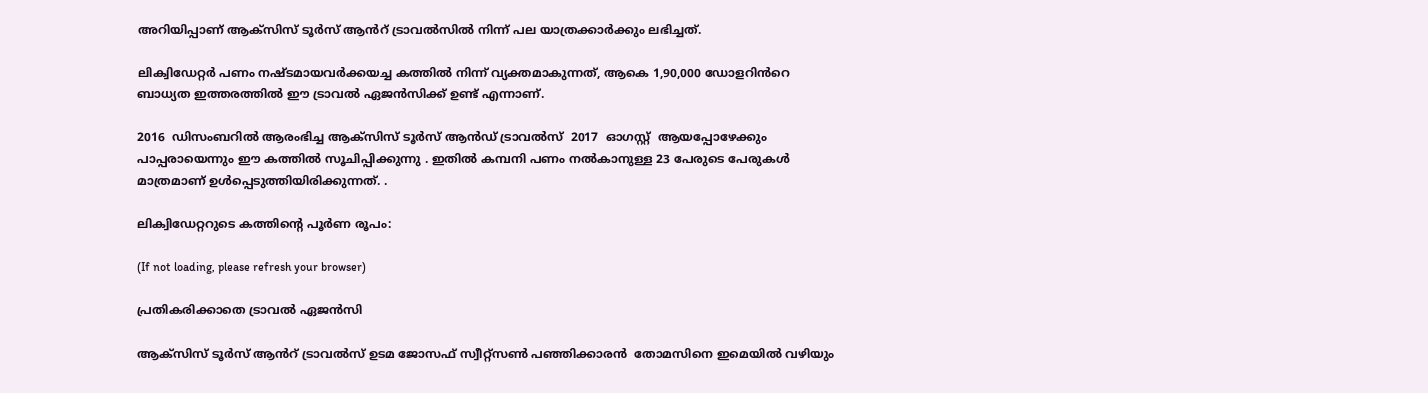അറിയിപ്പാണ് ആക്സിസ് ടൂർസ് ആൻറ് ട്രാവൽസിൽ നിന്ന് പല യാത്രക്കാർക്കും ലഭിച്ചത്.

ലിക്വിഡേറ്റർ പണം നഷ്ടമായവർക്കയച്ച കത്തിൽ നിന്ന് വ്യക്തമാകുന്നത്, ആകെ 1,90,000 ഡോളറിൻറെ ബാധ്യത ഇത്തരത്തിൽ ഈ ട്രാവൽ ഏജൻസിക്ക് ഉണ്ട് എന്നാണ്.

2016  ഡിസംബറിൽ ആരംഭിച്ച ആക്സിസ് ടൂർസ് ആൻഡ് ട്രാവൽസ്  2017  ഓഗസ്റ്റ്  ആയപ്പോഴേക്കും പാപ്പരായെന്നും ഈ കത്തിൽ സൂചിപ്പിക്കുന്നു . ഇതിൽ കമ്പനി പണം നൽകാനുള്ള 23 പേരുടെ പേരുകൾ മാത്രമാണ് ഉൾപ്പെടുത്തിയിരിക്കുന്നത്. .

ലിക്വിഡേറ്ററുടെ കത്തിന്റെ പൂർണ രൂപം:

(If not loading, please refresh your browser)

പ്രതികരിക്കാതെ ട്രാവൽ ഏജൻസി

ആക്സിസ് ടൂർസ് ആൻറ് ട്രാവൽസ് ഉടമ ജോസഫ് സ്വീറ്റ്സൺ പഞ്ഞിക്കാരൻ  തോമസിനെ ഇമെയിൽ വഴിയും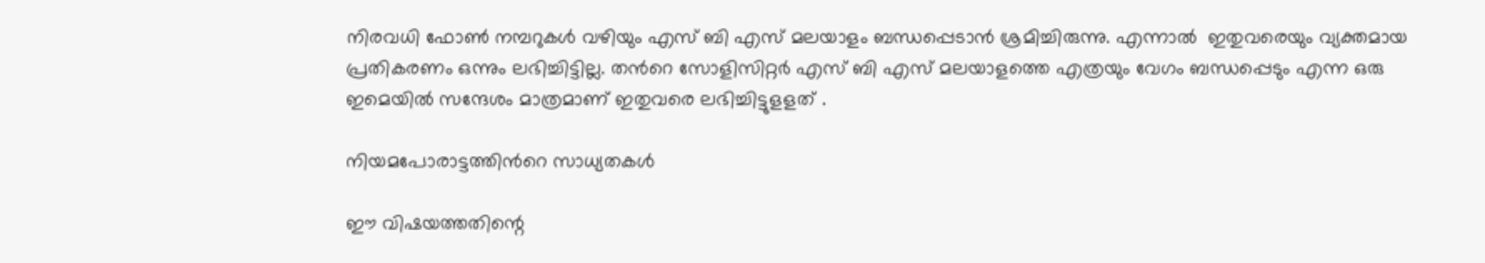നിരവധി ഫോൺ നമ്പറുകൾ വഴിയും എസ് ബി എസ് മലയാളം ബന്ധപ്പെടാൻ ശ്രമിച്ചിരുന്നു. എന്നാൽ  ഇതുവരെയും വ്യക്തമായ പ്രതികരണം ഒന്നും ലഭിച്ചിട്ടില്ല. തൻറെ സോളിസിറ്റർ എസ് ബി എസ് മലയാളത്തെ എത്രയും വേഗം ബന്ധപ്പെടും എന്ന ഒരു ഇമെയിൽ സന്ദേശം മാത്രമാണ് ഇതുവരെ ലഭിച്ചിട്ടുളളത് .

നിയമപോരാട്ടത്തിൻറെ സാധ്യതകൾ

ഈ വിഷയത്തതിന്റെ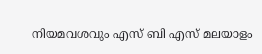നിയമവശവും എസ് ബി എസ് മലയാളം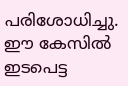പരിശോധിച്ചു. ഈ കേസിൽ ഇടപെട്ട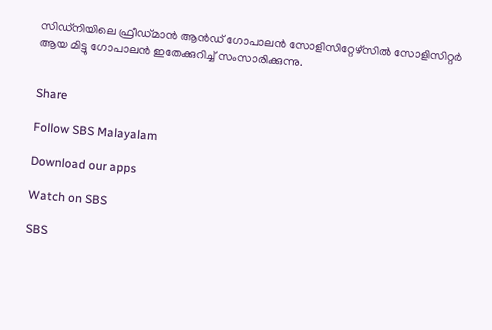സിഡ്‌നിയിലെ ഫ്രീഡ്മാൻ ആൻഡ് ഗോപാലൻ സോളിസിറ്റേഴ്സിൽ സോളിസിറ്റർ ആയ മിട്ടു ഗോപാലൻ ഇതേക്കുറിച്ച് സംസാരിക്കുന്നു.


Share

Follow SBS Malayalam

Download our apps

Watch on SBS

SBS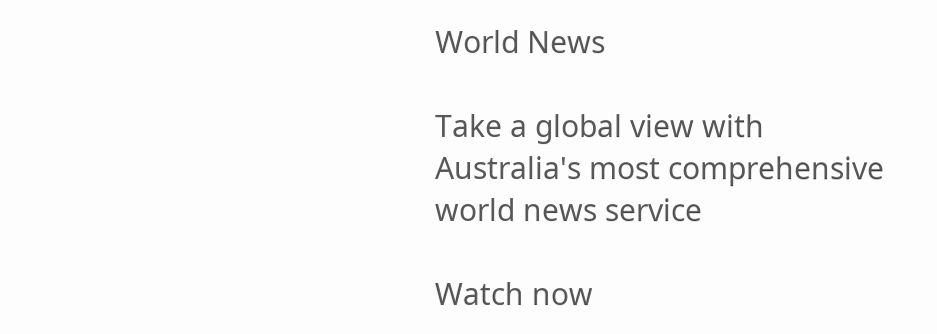World News

Take a global view with Australia's most comprehensive world news service

Watch now